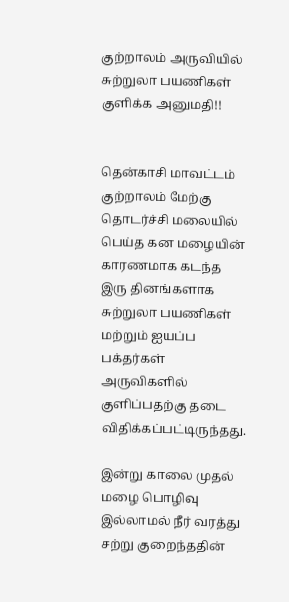குற்றாலம் அருவியில் சுற்றுலா பயணிகள் குளிக்க அனுமதி!!


தென்காசி மாவட்டம் குற்றாலம் மேற்கு தொடர்ச்சி மலையில் பெய்த கன மழையின் காரணமாக கடந்த இரு தினங்களாக சுற்றுலா பயணிகள் மற்றும் ஐயப்ப பக்தர்கள் அருவிகளில்  குளிப்பதற்கு தடை விதிக்கப்பட்டிருந்தது.

இன்று காலை முதல் மழை பொழிவு இல்லாமல் நீர் வரத்து சற்று குறைந்ததின்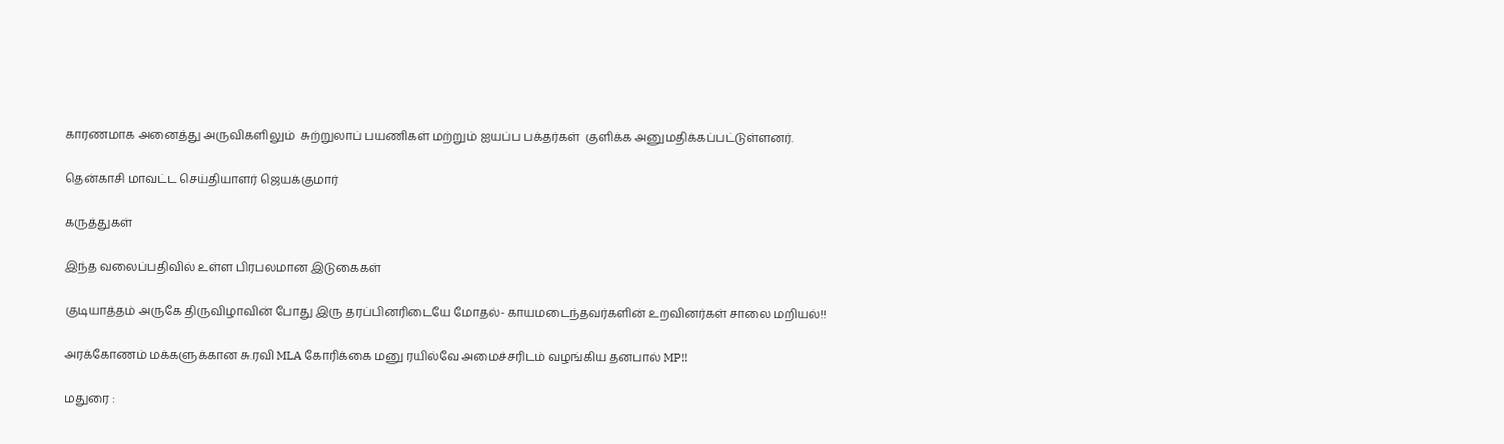காரணமாக அனைத்து அருவிகளிலும்  சுற்றுலாப் பயணிகள் மற்றும் ஐயப்ப பக்தர்கள்  குளிக்க அனுமதிக்கப்பட்டுள்ளனர்.

தென்காசி மாவட்ட செய்தியாளர் ஜெயக்குமார்

கருத்துகள்

இந்த வலைப்பதிவில் உள்ள பிரபலமான இடுகைகள்

குடியாத்தம் அருகே திருவிழாவின் போது இரு தரப்பினரிடையே மோதல்- காயமடைந்தவர்களின் உறவினர்கள் சாலை மறியல்!!

அரக்கோணம் மக்களுக்கான சு.ரவி MLA கோரிக்கை மனு ரயில்வே அமைச்சரிடம் வழங்கிய தனபால் MP!!

மதுரை :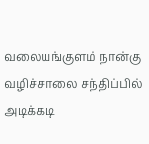வலையங்குளம் நான்கு வழிச்சாலை சந்திப்பில் அடிக்கடி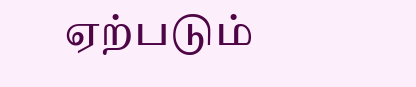ஏற்படும்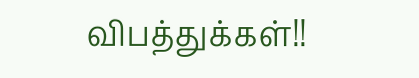விபத்துக்கள்!!